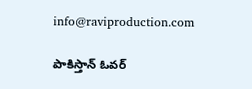info@raviproduction.com

పాకిస్తాన్ ఓవర్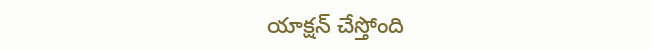యాక్షన్ చేస్తోంది‌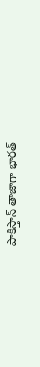పాకిస్తాన్ తాజాగా భారత్‌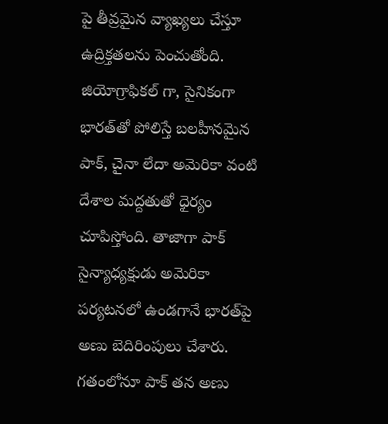పై తీవ్రమైన వ్యాఖ్యలు చేస్తూ ఉద్రిక్తతలను పెంచుతోంది. జియోగ్రాఫికల్ గా, సైనికంగా భారత్‌తో పోలిస్తే బలహీనమైన పాక్, చైనా లేదా అమెరికా వంటి దేశాల మద్దతుతో ధైర్యం చూపిస్తోంది. తాజాగా పాక్ సైన్యాధ్యక్షుడు అమెరికా పర్యటనలో ఉండగానే భారత్‌పై అణు బెదిరింపులు చేశారు. గతంలోనూ పాక్ తన అణు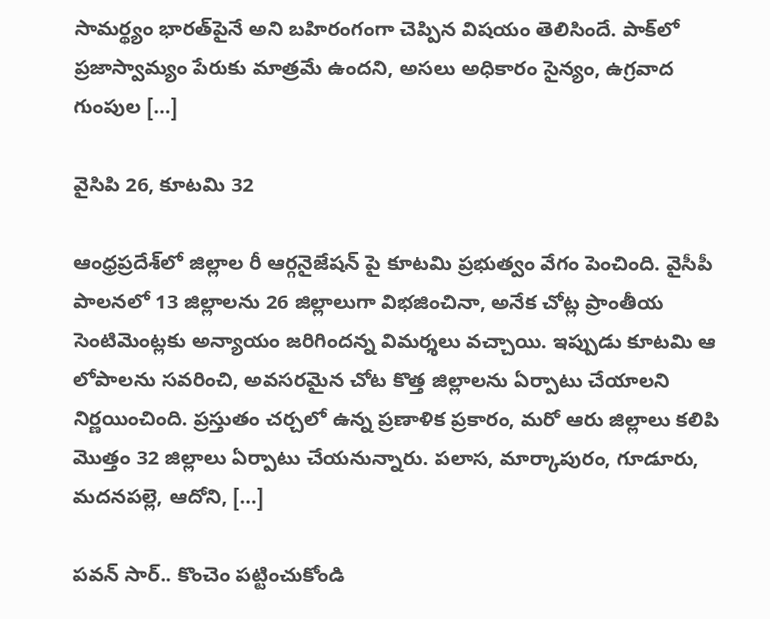సామర్థ్యం భారత్‌పైనే అని బహిరంగంగా చెప్పిన విషయం తెలిసిందే. పాక్‌లో ప్రజాస్వామ్యం పేరుకు మాత్రమే ఉందని, అసలు అధికారం సైన్యం, ఉగ్రవాద గుంపుల […]

వైసిపి 26, కూటమి 32

ఆంధ్రప్రదేశ్‌లో జిల్లాల రీ ఆర్గనైజేషన్ పై కూటమి ప్రభుత్వం వేగం పెంచింది. వైసీపీ పాలనలో 13 జిల్లాలను 26 జిల్లాలుగా విభజించినా, అనేక చోట్ల ప్రాంతీయ సెంటిమెంట్లకు అన్యాయం జరిగిందన్న విమర్శలు వచ్చాయి. ఇప్పుడు కూటమి ఆ లోపాలను సవరించి, అవసరమైన చోట కొత్త జిల్లాలను ఏర్పాటు చేయాలని నిర్ణయించింది. ప్రస్తుతం చర్చలో ఉన్న ప్రణాళిక ప్రకారం, మరో ఆరు జిల్లాలు కలిపి మొత్తం 32 జిల్లాలు ఏర్పాటు చేయనున్నారు. పలాస, మార్కాపురం, గూడూరు, మదనపల్లె, ఆదోని, […]

పవన్ సార్.. కొంచెం పట్టించుకోండి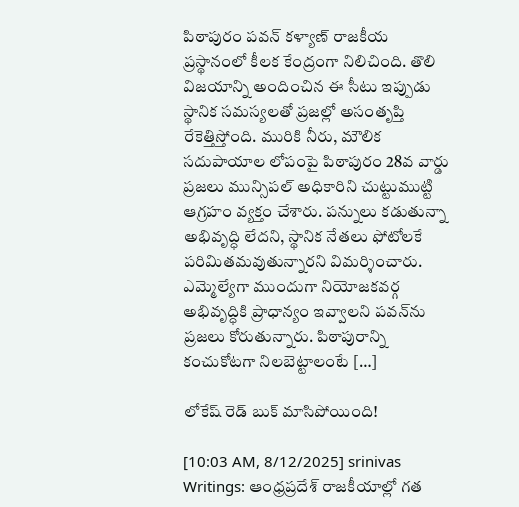పిఠాపురం పవన్ కళ్యాణ్ రాజకీయ ప్రస్థానంలో కీలక కేంద్రంగా నిలిచింది. తొలి విజయాన్ని అందించిన ఈ సీటు ఇప్పుడు స్థానిక సమస్యలతో ప్రజల్లో అసంతృప్తి రేకెత్తిస్తోంది. మురికి నీరు, మౌలిక సదుపాయాల లోపంపై పిఠాపురం 28వ వార్డు ప్రజలు మున్సిపల్ అధికారిని చుట్టుముట్టి ఆగ్రహం వ్యక్తం చేశారు. పన్నులు కడుతున్నా అభివృద్ధి లేదని, స్థానిక నేతలు ఫోటోలకే పరిమితమవుతున్నారని విమర్శించారు. ఎమ్మెల్యేగా ముందుగా నియోజకవర్గ అభివృద్ధికి ప్రాధాన్యం ఇవ్వాలని పవన్‌ను ప్రజలు కోరుతున్నారు. పిఠాపురాన్ని కంచుకోటగా నిలబెట్టాలంటే […]

లోకేష్ రెడ్ బుక్ మాసిపోయింది!

[10:03 AM, 8/12/2025] srinivas Writings: ఆంధ్రప్రదేశ్ రాజకీయాల్లో గత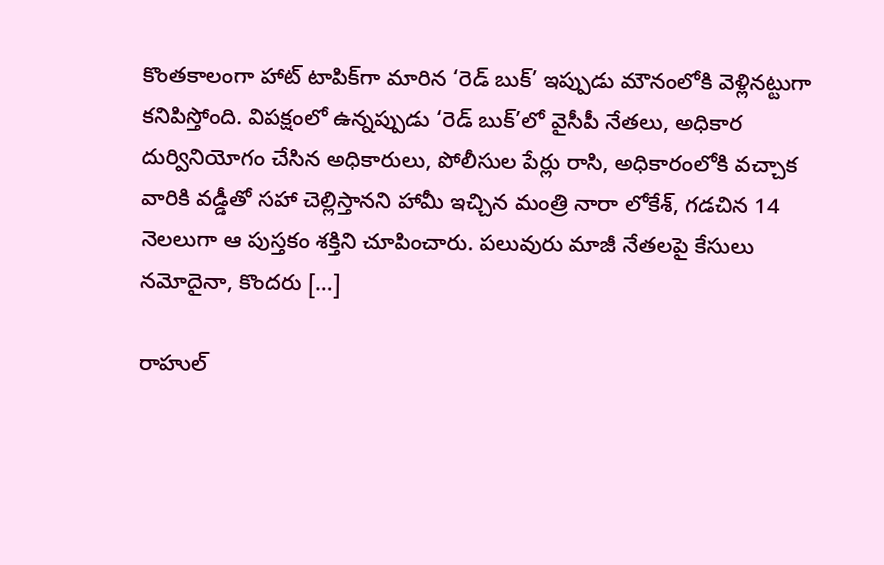కొంతకాలంగా హాట్ టాపిక్‌గా మారిన ‘రెడ్ బుక్’ ఇప్పుడు మౌనంలోకి వెళ్లినట్టుగా కనిపిస్తోంది. విపక్షంలో ఉన్నప్పుడు ‘రెడ్ బుక్’లో వైసీపీ నేతలు, అధికార దుర్వినియోగం చేసిన అధికారులు, పోలీసుల పేర్లు రాసి, అధికారంలోకి వచ్చాక వారికి వడ్డీతో సహా చెల్లిస్తానని హామీ ఇచ్చిన మంత్రి నారా లోకేశ్, గడచిన 14 నెలలుగా ఆ పుస్తకం శక్తిని చూపించారు. పలువురు మాజీ నేతలపై కేసులు నమోదైనా, కొందరు […]

రాహుల్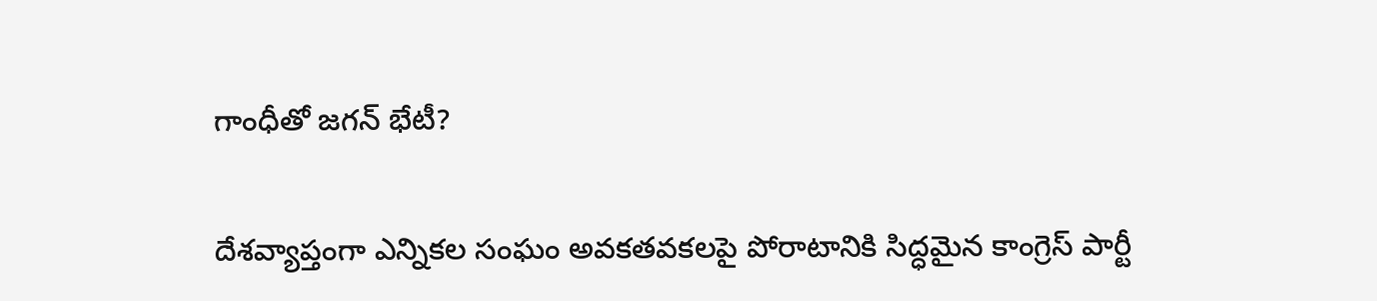గాంధీతో జగన్ భేటీ?

దేశవ్యాప్తంగా ఎన్నికల సంఘం అవకతవకలపై పోరాటానికి సిద్ధమైన కాంగ్రెస్ పార్టీ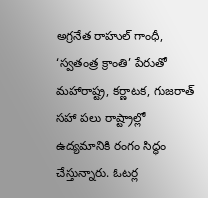అగ్రనేత రాహుల్ గాంధీ, ‘స్వతంత్ర క్రాంతి’ పేరుతో మహారాష్ట్ర, కర్ణాటక, గుజరాత్ సహా పలు రాష్ట్రాల్లో ఉద్యమానికి రంగం సిద్ధం చేస్తున్నారు. ఓటర్ల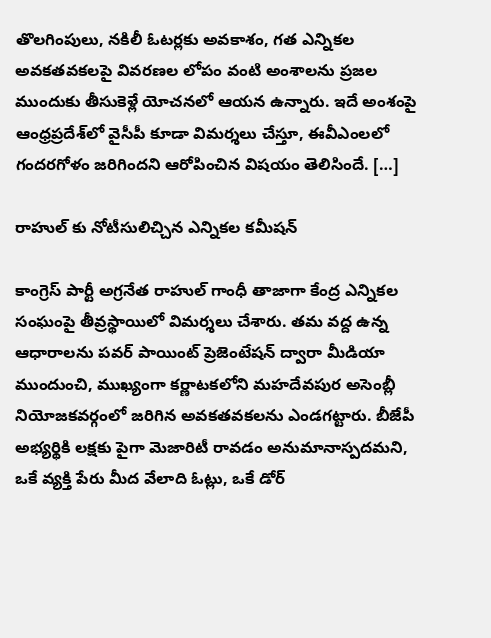తొలగింపులు, నకిలీ ఓటర్లకు అవకాశం, గత ఎన్నికల అవకతవకలపై వివరణల లోపం వంటి అంశాలను ప్రజల ముందుకు తీసుకెళ్లే యోచనలో ఆయన ఉన్నారు. ఇదే అంశంపై ఆంధ్రప్రదేశ్‌లో వైసీపీ కూడా విమర్శలు చేస్తూ, ఈవీఎంలలో గందరగోళం జరిగిందని ఆరోపించిన విషయం తెలిసిందే. […]

రాహుల్ కు నోటీసులిచ్చిన ఎన్నికల కమీషన్

కాంగ్రెస్ పార్టీ అగ్రనేత రాహుల్ గాంధీ తాజాగా కేంద్ర ఎన్నికల సంఘంపై తీవ్రస్థాయిలో విమర్శలు చేశారు. త‌మ వ‌ద్ద ఉన్న ఆధారాలను పవర్ పాయింట్ ప్రెజెంటేషన్ ద్వారా మీడియా ముందుంచి, ముఖ్యంగా కర్ణాటకలోని మహదేవపుర అసెంబ్లీ నియోజకవర్గంలో జరిగిన అవకతవకలను ఎండగట్టారు. బీజేపీ అభ్యర్థికి లక్షకు పైగా మెజారిటీ రావడం అనుమానాస్పదమని, ఒకే వ్యక్తి పేరు మీద వేలాది ఓట్లు, ఒకే డోర్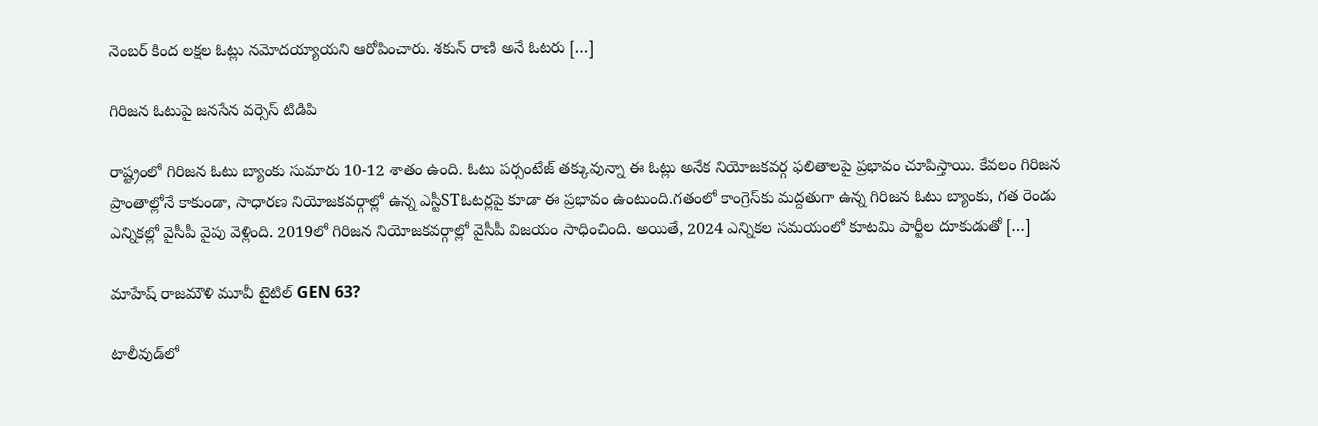నెంబర్ కింద లక్షల ఓట్లు నమోదయ్యాయని ఆరోపించారు. శకున్ రాణి అనే ఓటరు […]

గిరిజన ఓటుపై జనసేన వర్సెస్ టిడిపి

రాష్ట్రంలో గిరిజన ఓటు బ్యాంకు సుమారు 10-12 శాతం ఉంది. ఓటు పర్సంటేజ్ తక్కువున్నా ఈ ఓట్లు అనేక నియోజకవర్గ ఫలితాలపై ప్రభావం చూపిస్తాయి. కేవలం గిరిజన ప్రాంతాల్లోనే కాకుండా, సాధారణ నియోజకవర్గాల్లో ఉన్న ఎస్టీSTఓటర్లపై కూడా ఈ ప్రభావం ఉంటుంది.గతంలో కాంగ్రెస్‌కు మద్దతుగా ఉన్న గిరిజన ఓటు బ్యాంకు, గత రెండు ఎన్నికల్లో వైసీపీ వైపు వెళ్లింది. 2019లో గిరిజన నియోజకవర్గాల్లో వైసీపీ విజయం సాధించింది. అయితే, 2024 ఎన్నికల సమయంలో కూటమి పార్టీల దూకుడుతో […]

మాహేష్ రాజమౌళి మూవీ టైటిల్ GEN 63?

టాలీవుడ్‌లో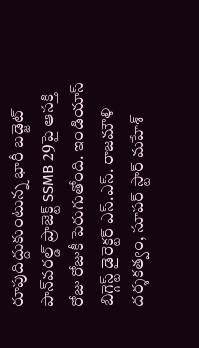రూపుదిద్దుకుంటున్న భారీ బడ్జెట్ పాన్‌వరల్డ్ ప్రాజెక్ట్ SSMB 29పై ఆసక్తి రోజు రోజుకీ పెరుగుతోంది. ఇండియాస్ బిగ్గెస్ట్ డైరెక్టర్ ఎస్‌.ఎస్‌. రాజమౌళి దర్శకత్వం, సూపర్ స్టార్ మహేశ్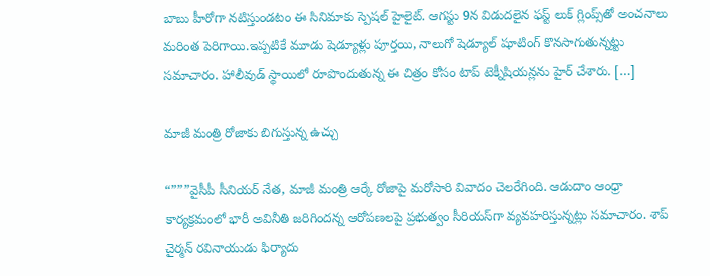బాబు హీరోగా నటిస్తుండటం ఈ సినిమాకు స్పెషల్ హైలైట్‌. ఆగస్టు 9న విడుదలైన ఫస్ట్ లుక్ గ్లింప్స్‌తో అంచనాలు మరింత పెరిగాయి.ఇప్పటికే మూడు షెడ్యూళ్లు పూర్తయి, నాలుగో షెడ్యూల్ షూటింగ్ కొనసాగుతున్నట్టు సమాచారం. హాలీవుడ్ స్థాయిలో రూపొందుతున్న ఈ చిత్రం కోసం టాప్ టెక్నీషియన్లను హైర్ చేశారు. […]

మాజీ మంత్రి రోజాకు బిగుస్తున్న ఉచ్చు

“”””వైసీపీ సీనియర్ నేత, మాజీ మంత్రి ఆర్కే రోజాపై మరోసారి వివాదం చెలరేగింది. ఆడుదాం ఆంధ్రా కార్యక్రమంలో భారీ అవినీతి జరిగిందన్న ఆరోపణలపై ప్రభుత్వం సీరియస్‌గా వ్యవహరిస్తున్నట్లు సమాచారం. శాప్ చైర్మన్ రవినాయుడు ఫిర్యాదు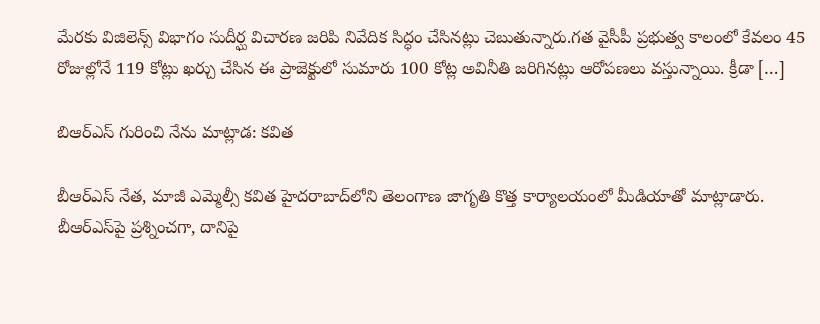మేరకు విజిలెన్స్ విభాగం సుదీర్ఘ విచారణ జరిపి నివేదిక సిద్ధం చేసినట్లు చెబుతున్నారు.గత వైసీపీ ప్రభుత్వ కాలంలో కేవలం 45 రోజుల్లోనే 119 కోట్లు ఖర్చు చేసిన ఈ ప్రాజెక్టులో సుమారు 100 కోట్ల అవినీతి జరిగినట్లు ఆరోపణలు వస్తున్నాయి. క్రీడా […]

బిఆర్ఎస్ గురించి నేను మాట్లాడ: కవిత

బీఆర్‌ఎస్‌ నేత, మాజీ ఎమ్మెల్సీ కవిత హైద‌రాబాద్‌లోని తెలంగాణ జాగృతి కొత్త కార్యాలయంలో మీడియాతో మాట్లాడారు. బీఆర్‌ఎస్‌పై ప్రశ్నించగా, దానిపై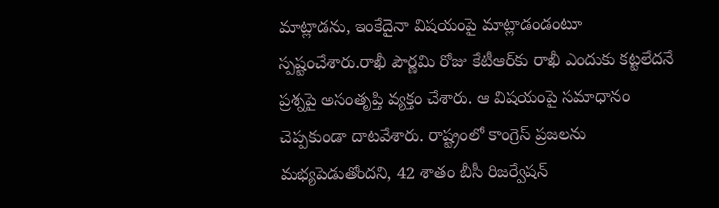మాట్లాడను, ఇంకేదైనా విషయంపై మాట్లాడండంటూ స్పష్టంచేశారు.రాఖీ పౌర్ణమి రోజు కేటీఆర్‌కు రాఖీ ఎందుకు కట్టలేదనే ప్రశ్నపై అసంతృప్తి వ్యక్తం చేశారు. ఆ విషయంపై సమాధానం చెప్పకుండా దాటవేశారు. రాష్ట్రంలో కాంగ్రెస్‌ ప్రజలను మభ్యపెడుతోందని, 42 శాతం బీసీ రిజర్వేషన్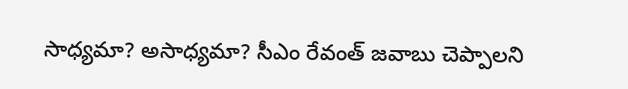సాధ్యమా? అసాధ్యమా? సీఎం రేవంత్‌ జవాబు చెప్పాలని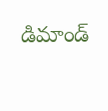డిమాండ్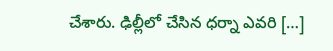చేశారు. ఢిల్లీలో చేసిన ధర్నా ఎవరి […]